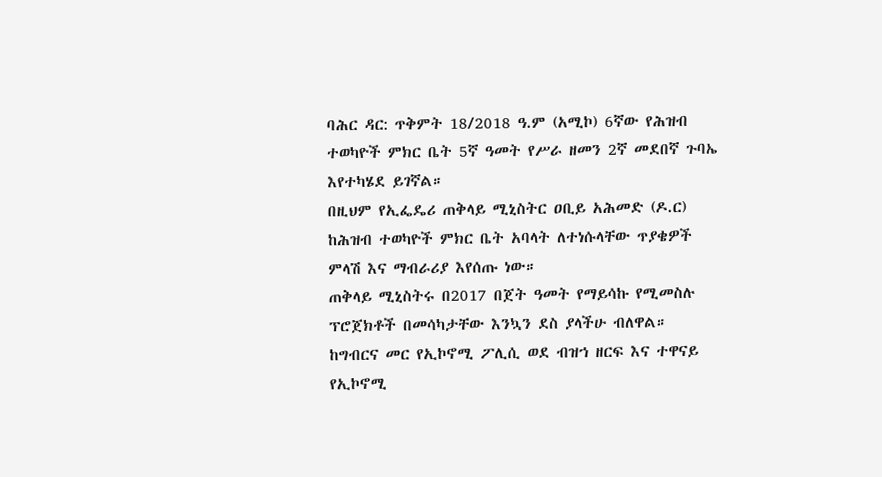ባሕር ዳር: ጥቅምት 18/2018 ዓ.ም (አሚኮ) 6ኛው የሕዝብ ተወካዮች ምክር ቤት 5ኛ ዓመት የሥራ ዘመን 2ኛ መደበኛ ጉባኤ እየተካሄደ ይገኛል።
በዚህም የኢፌዴሪ ጠቅላይ ሚኒስትር ዐቢይ አሕመድ (ዶ.ር) ከሕዝብ ተወካዮች ምክር ቤት አባላት ለተነሱላቸው ጥያቄዎች ምላሽ እና ማብራሪያ እየሰጡ ነው።
ጠቅላይ ሚኒስትሩ በ2017 በጀት ዓመት የማይሳኩ የሚመስሉ ፕሮጀክቶች በመሳካታቸው እንኳን ደስ ያላችሁ ብለዋል።
ከግብርና መር የኢኮኖሚ ፖሊሲ ወደ ብዝኀ ዘርፍ እና ተዋናይ የኢኮኖሚ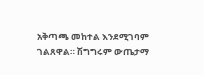አቅጣጫ መከተል እንደሚገባም ገልጸዋል። ሽግግሩም ውጤታማ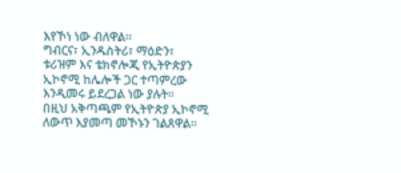እየኾነ ነው ብለዋል።
ግብርና፣ ኢንዱስትሪ፣ ማዕድን፣ ቱሪዝም እና ቴክኖሎጂ የኢትዮጵያን ኢኮኖሚ ከሌሎች ጋር ተጣምረው እንዲመሩ ይደረጋል ነው ያሉት።
በዚህ አቅጣጫም የኢትዮጵያ ኢኮኖሚ ለውጥ እያመጣ መኾኑን ገልጸዋል።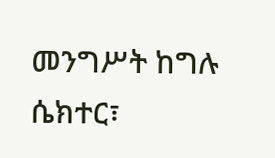መንግሥት ከግሉ ሴክተር፣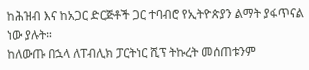ከሕዝብ እና ከአጋር ድርጅቶች ጋር ተባብሮ የኢትዮጵያን ልማት ያፋጥናል ነው ያሉት።
ከለውጡ በኋላ ለፐብሊክ ፓርትነር ሺፕ ትኩረት መሰጠቱንም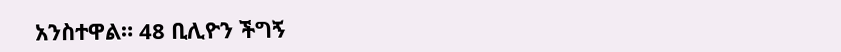አንስተዋል። 48 ቢሊዮን ችግኝ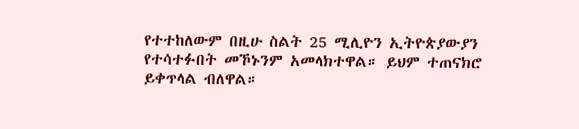የተተከለውም በዚሁ ስልት 25 ሚሊዮን ኢትዮጵያውያን የተሳተፉበት መኾኑንም አመላክተዋል። ይህም ተጠናክሮ ይቀጥላል ብለዋል።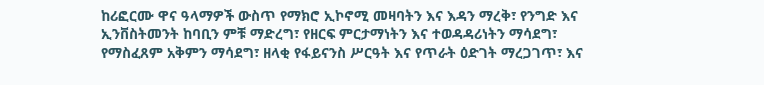ከሪፎርሙ ዋና ዓላማዎች ውስጥ የማክሮ ኢኮኖሚ መዛባትን እና እዳን ማረቅ፣ የንግድ እና ኢንቨስትመንት ከባቢን ምቹ ማድረግ፣ የዘርፍ ምርታማነትን እና ተወዳዳሪነትን ማሳደግ፣ የማስፈጸም አቅምን ማሳደግ፣ ዘላቂ የፋይናንስ ሥርዓት እና የጥራት ዕድገት ማረጋገጥ፣ እና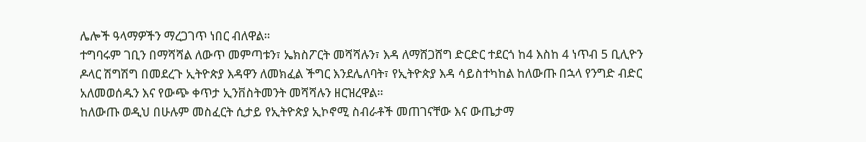ሌሎች ዓላማዎችን ማረጋገጥ ነበር ብለዋል።
ተግባሩም ገቢን በማሻሻል ለውጥ መምጣቱን፣ ኤክስፖርት መሻሻሉን፣ እዳ ለማሸጋሸግ ድርድር ተደርጎ ከ4 እስከ 4 ነጥብ 5 ቢሊዮን ዶላር ሽግሽግ በመደረጉ ኢትዮጵያ እዳዋን ለመክፈል ችግር እንደሌለባት፣ የኢትዮጵያ እዳ ሳይስተካከል ከለውጡ በኋላ የንግድ ብድር አለመወሰዱን እና የውጭ ቀጥታ ኢንቨስትመንት መሻሻሉን ዘርዝረዋል።
ከለውጡ ወዲህ በሁሉም መስፈርት ሲታይ የኢትዮጵያ ኢኮኖሚ ስብራቶች መጠገናቸው እና ውጤታማ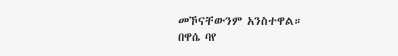መኾናቸውንም አንስተዋል።
በዋሴ ባየ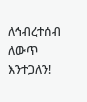ለኅብረተሰብ ለውጥ እንተጋለን!